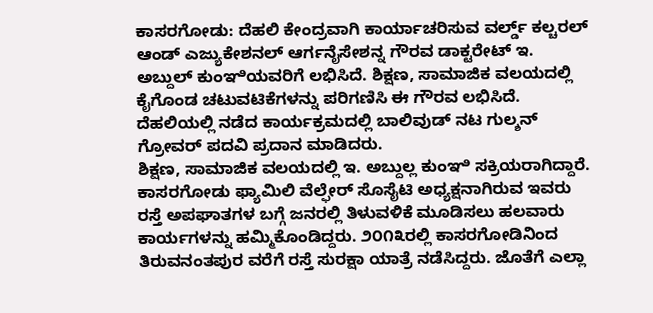ಕಾಸರಗೋಡು: ದೆಹಲಿ ಕೇಂದ್ರವಾಗಿ ಕಾರ್ಯಾಚರಿಸುವ ವರ್ಲ್ಡ್ ಕಲ್ಚರಲ್ ಆಂಡ್ ಎಜ್ಯುಕೇಶನಲ್ ಆರ್ಗನೈಸೇಶನ್ನ ಗೌರವ ಡಾಕ್ಟರೇಟ್ ಇ. ಅಬ್ದುಲ್ ಕುಂಞಿಯವರಿಗೆ ಲಭಿಸಿದೆ. ಶಿಕ್ಷಣ, ಸಾಮಾಜಿಕ ವಲಯದಲ್ಲಿ ಕೈಗೊಂಡ ಚಟುವಟಿಕೆಗಳನ್ನು ಪರಿಗಣಿಸಿ ಈ ಗೌರವ ಲಭಿಸಿದೆ. ದೆಹಲಿಯಲ್ಲಿ ನಡೆದ ಕಾರ್ಯಕ್ರಮದಲ್ಲಿ ಬಾಲಿವುಡ್ ನಟ ಗುಲ್ಶನ್ ಗ್ರೋವರ್ ಪದವಿ ಪ್ರದಾನ ಮಾಡಿದರು.
ಶಿಕ್ಷಣ, ಸಾಮಾಜಿಕ ವಲಯದಲ್ಲಿ ಇ. ಅಬ್ದುಲ್ಲ ಕುಂಞಿ ಸಕ್ರಿಯರಾಗಿದ್ದಾರೆ. ಕಾಸರಗೋಡು ಫ್ಯಾಮಿಲಿ ವೆಲ್ಫೇರ್ ಸೊಸೈಟಿ ಅಧ್ಯಕ್ಷನಾಗಿರುವ ಇವರು ರಸ್ತೆ ಅಪಘಾತಗಳ ಬಗ್ಗೆ ಜನರಲ್ಲಿ ತಿಳುವಳಿಕೆ ಮೂಡಿಸಲು ಹಲವಾರು ಕಾರ್ಯಗಳನ್ನು ಹಮ್ಮಿಕೊಂಡಿದ್ದರು. ೨೦೧೩ರಲ್ಲಿ ಕಾಸರಗೋಡಿನಿಂದ ತಿರುವನಂತಪುರ ವರೆಗೆ ರಸ್ತೆ ಸುರಕ್ಷಾ ಯಾತ್ರೆ ನಡೆಸಿದ್ದರು. ಜೊತೆಗೆ ಎಲ್ಲಾ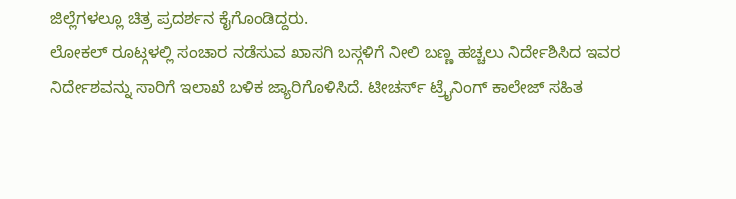ಜಿಲ್ಲೆಗಳಲ್ಲೂ ಚಿತ್ರ ಪ್ರದರ್ಶನ ಕೈಗೊಂಡಿದ್ದರು.
ಲೋಕಲ್ ರೂಟ್ಗಳಲ್ಲಿ ಸಂಚಾರ ನಡೆಸುವ ಖಾಸಗಿ ಬಸ್ಗಳಿಗೆ ನೀಲಿ ಬಣ್ಣ ಹಚ್ಚಲು ನಿರ್ದೇಶಿಸಿದ ಇವರ ನಿರ್ದೇಶವನ್ನು ಸಾರಿಗೆ ಇಲಾಖೆ ಬಳಿಕ ಜ್ಯಾರಿಗೊಳಿಸಿದೆ. ಟೀಚರ್ಸ್ ಟ್ರೈನಿಂಗ್ ಕಾಲೇಜ್ ಸಹಿತ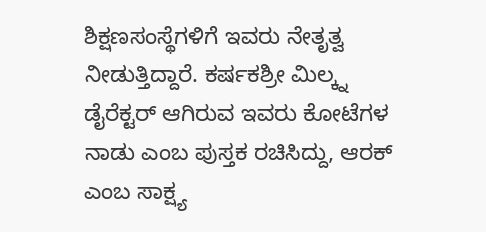ಶಿಕ್ಷಣಸಂಸ್ಥೆಗಳಿಗೆ ಇವರು ನೇತೃತ್ವ ನೀಡುತ್ತಿದ್ದಾರೆ. ಕರ್ಷಕಶ್ರೀ ಮಿಲ್ಕ್ನ ಡೈರೆಕ್ಟರ್ ಆಗಿರುವ ಇವರು ಕೋಟೆಗಳ ನಾಡು ಎಂಬ ಪುಸ್ತಕ ರಚಿಸಿದ್ದು, ಆರಕ್ ಎಂಬ ಸಾಕ್ಷ್ಯ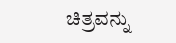ಚಿತ್ರವನ್ನು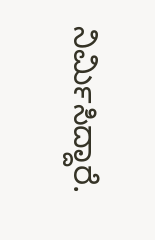ನಿರ್ಮಿಸಿದ್ದಾರೆ.